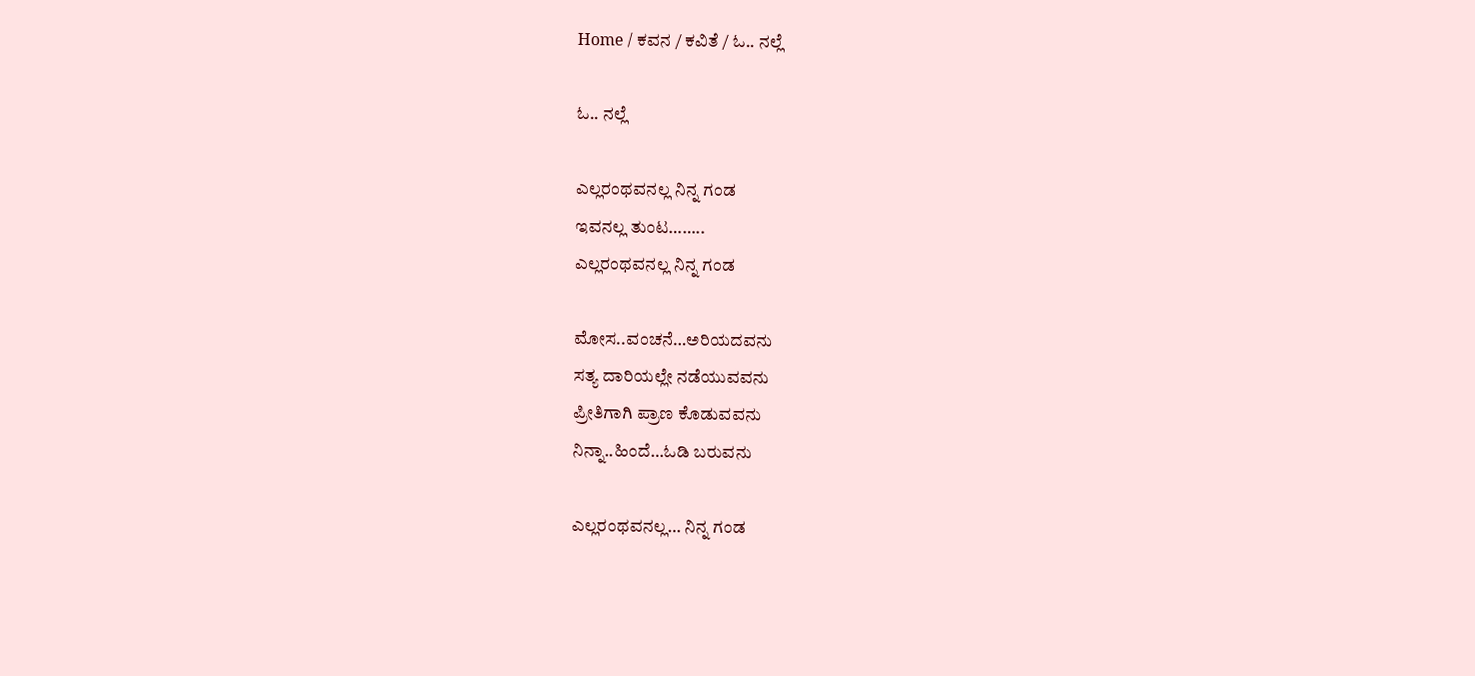Home / ಕವನ / ಕವಿತೆ / ಓ.. ನಲ್ಲೆ

ಓ.. ನಲ್ಲೆ

ಎಲ್ಲರಂಥವನಲ್ಲ ನಿನ್ನ ಗಂಡ
ಇವನಲ್ಲ ತುಂಟ……..
ಎಲ್ಲರಂಥವನಲ್ಲ ನಿನ್ನ ಗಂಡ

ಮೋಸ..ವಂಚನೆ…ಅರಿಯದವನು
ಸತ್ಯ ದಾರಿಯಲ್ಲೇ ನಡೆಯುವವನು
ಪ್ರೀತಿಗಾಗಿ ಪ್ರಾಣ ಕೊಡುವವನು
ನಿನ್ನಾ..ಹಿಂದೆ…ಓಡಿ ಬರುವನು

ಎಲ್ಲರಂಥವನಲ್ಲ… ನಿನ್ನ ಗಂಡ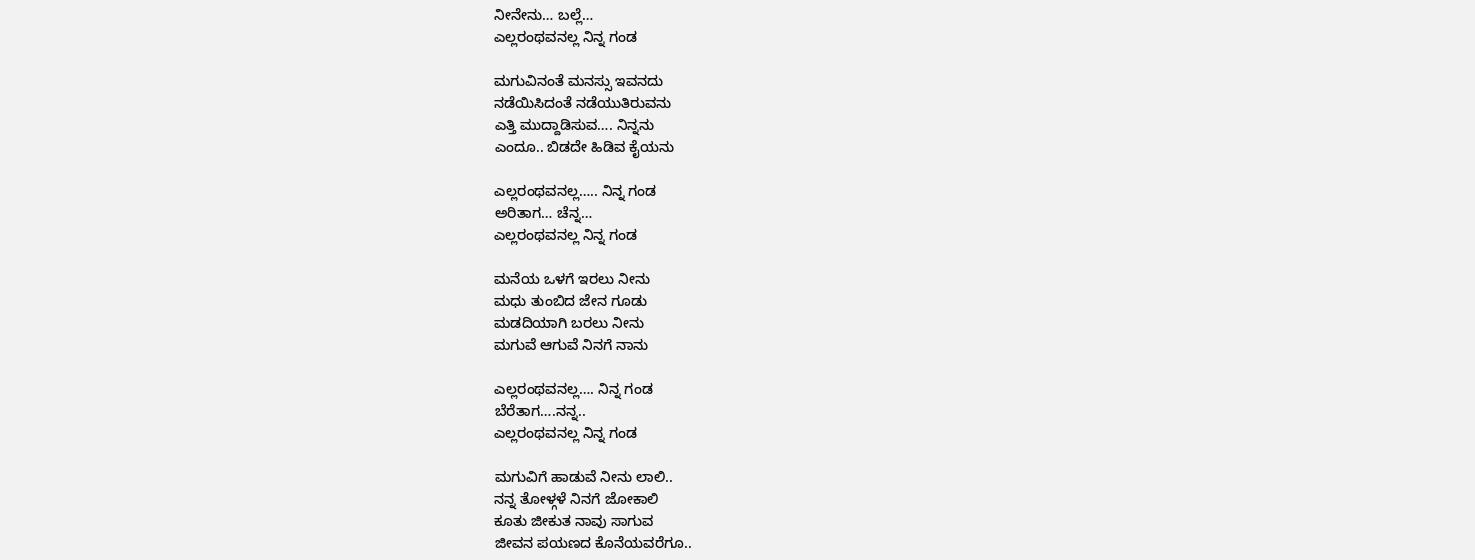ನೀನೇನು… ಬಲ್ಲೆ…
ಎಲ್ಲರಂಥವನಲ್ಲ ನಿನ್ನ ಗಂಡ

ಮಗುವಿನಂತೆ ಮನಸ್ಸು ಇವನದು
ನಡೆಯಿಸಿದಂತೆ ನಡೆಯುತಿರುವನು
ಎತ್ತಿ ಮುದ್ದಾಡಿಸುವ…. ನಿನ್ನನು
ಎಂದೂ.. ಬಿಡದೇ ಹಿಡಿವ ಕೈಯನು

ಎಲ್ಲರಂಥವನಲ್ಲ….. ನಿನ್ನ ಗಂಡ
ಅರಿತಾಗ… ಚೆನ್ನ…
ಎಲ್ಲರಂಥವನಲ್ಲ ನಿನ್ನ ಗಂಡ

ಮನೆಯ ಒಳಗೆ ಇರಲು ನೀನು
ಮಧು ತುಂಬಿದ ಜೇನ ಗೂಡು
ಮಡದಿಯಾಗಿ ಬರಲು ನೀನು
ಮಗುವೆ ಆಗುವೆ ನಿನಗೆ ನಾನು

ಎಲ್ಲರಂಥವನಲ್ಲ…. ನಿನ್ನ ಗಂಡ
ಬೆರೆತಾಗ….ನನ್ನ..
ಎಲ್ಲರಂಥವನಲ್ಲ ನಿನ್ನ ಗಂಡ

ಮಗುವಿಗೆ ಹಾಡುವೆ ನೀನು ಲಾಲಿ..
ನನ್ನ ತೋಳ್ಗಳೆ ನಿನಗೆ ಜೋಕಾಲಿ
ಕೂತು ಜೀಕುತ ನಾವು ಸಾಗುವ
ಜೀವನ ಪಯಣದ ಕೊನೆಯವರೆಗೂ..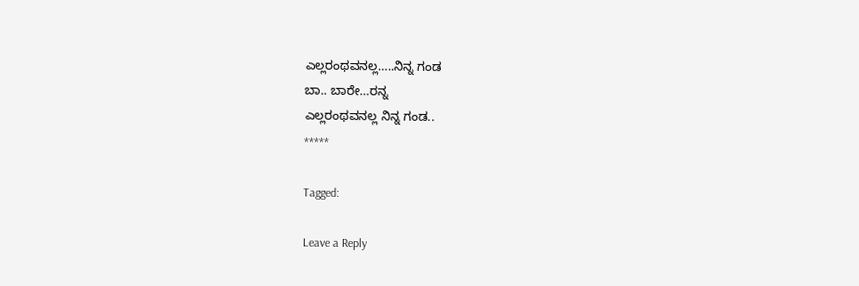ಎಲ್ಲರಂಥವನಲ್ಲ…..ನಿನ್ನ ಗಂಡ
ಬಾ.. ಬಾರೇ…ರನ್ನ
ಎಲ್ಲರಂಥವನಲ್ಲ ನಿನ್ನ ಗಂಡ..
*****

Tagged:

Leave a Reply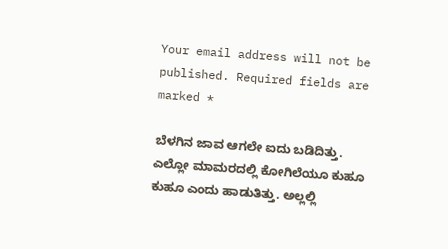Your email address will not be published. Required fields are marked *

ಬೆಳಗಿನ ಜಾವ ಆಗಲೇ ಐದು ಬಡಿದಿತ್ತು. ಎಲ್ಲೋ ಮಾಮರದಲ್ಲಿ ಕೋಗಿಲೆಯೂ ಕುಹೂ ಕುಹೂ ಎಂದು ಹಾಡುತಿತ್ತು. ಅಲ್ಲಲ್ಲಿ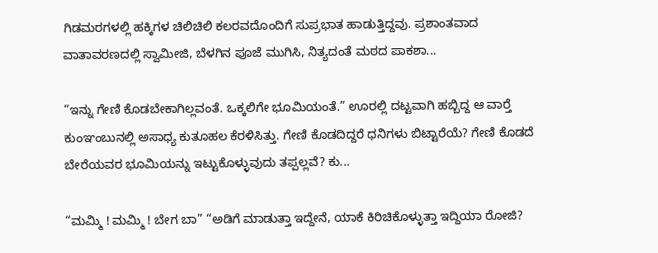ಗಿಡಮರಗಳಲ್ಲಿ ಹಕ್ಕಿಗಳ ಚಿಲಿಚಿಲಿ ಕಲರವದೊಂದಿಗೆ ಸುಪ್ರಭಾತ ಹಾಡುತ್ತಿದ್ದವು. ಪ್ರಶಾಂತವಾದ ವಾತಾವರಣದಲ್ಲಿ ಸ್ವಾಮೀಜಿ, ಬೆಳಗಿನ ಪೂಜೆ ಮುಗಿಸಿ, ನಿತ್ಯದಂತೆ ಮಠದ ಪಾಕಶಾ...

“ಇನ್ನು ಗೇಣಿ ಕೊಡಬೇಕಾಗಿಲ್ಲವಂತೆ. ಒಕ್ಕಲಿಗೇ ಭೂಮಿಯಂತೆ.” ಊರಲ್ಲಿ ದಟ್ಟವಾಗಿ ಹಬ್ಬಿದ್ದ ಆ ವಾರ್‍ತೆ ಕುಂಞಂಬುನಲ್ಲಿ ಅಸಾಧ್ಯ ಕುತೂಹಲ ಕೆರಳಿಸಿತ್ತು. ಗೇಣಿ ಕೊಡದಿದ್ದರೆ ಧನಿಗಳು ಬಿಟ್ಟಾರೆಯೆ? ಗೇಣಿ ಕೊಡದೆ ಬೇರೆಯವರ ಭೂಮಿಯನ್ನು ಇಟ್ಟುಕೊಳ್ಳುವುದು ತಪ್ಪಲ್ಲವೆ? ಕು...

“ಮಮ್ಮಿ ! ಮಮ್ಮಿ ! ಬೇಗ ಬಾ” “ಅಡಿಗೆ ಮಾಡುತ್ತಾ ಇದ್ದೇನೆ, ಯಾಕೆ ಕಿರಿಚಿಕೊಳ್ಳುತ್ತಾ ಇದ್ದಿಯಾ ರೋಜಿ?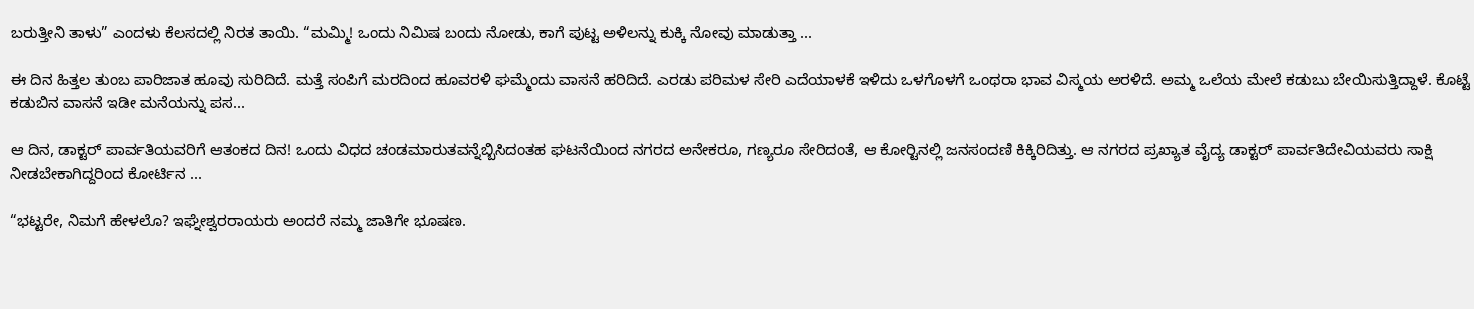ಬರುತ್ತೀನಿ ತಾಳು” ಎಂದಳು ಕೆಲಸದಲ್ಲಿ ನಿರತ ತಾಯಿ. “ಮಮ್ಮಿ! ಒಂದು ನಿಮಿಷ ಬಂದು ನೋಡು, ಕಾಗೆ ಪುಟ್ಟ ಅಳಿಲನ್ನು ಕುಕ್ಕಿ ನೋವು ಮಾಡುತ್ತಾ ...

ಈ ದಿನ ಹಿತ್ತಲ ತುಂಬ ಪಾರಿಜಾತ ಹೂವು ಸುರಿದಿದೆ. ಮತ್ತೆ ಸಂಪಿಗೆ ಮರದಿಂದ ಹೂವರಳಿ ಘಮ್ಮೆಂದು ವಾಸನೆ ಹರಿದಿದೆ. ಎರಡು ಪರಿಮಳ ಸೇರಿ ಎದೆಯಾಳಕೆ ಇಳಿದು ಒಳಗೊಳಗೆ ಒಂಥರಾ ಭಾವ ವಿಸ್ಮಯ ಅರಳಿದೆ. ಅಮ್ಮ ಒಲೆಯ ಮೇಲೆ ಕಡುಬು ಬೇಯಿಸುತ್ತಿದ್ದಾಳೆ. ಕೊಟ್ಟೆ ಕಡುಬಿನ ವಾಸನೆ ಇಡೀ ಮನೆಯನ್ನು ಪಸ...

ಆ ದಿನ, ಡಾಕ್ಟರ್ ಪಾರ್ವತಿಯವರಿಗೆ ಆತಂಕದ ದಿನ! ಒಂದು ವಿಧದ ಚಂಡಮಾರುತವನ್ನೆಬ್ಬಿಸಿದಂತಹ ಘಟನೆಯಿಂದ ನಗರದ ಅನೇಕರೂ, ಗಣ್ಯರೂ ಸೇರಿದಂತೆ, ಆ ಕೋರ್‍ಟಿನಲ್ಲಿ ಜನಸಂದಣಿ ಕಿಕ್ಕಿರಿದಿತ್ತು. ಆ ನಗರದ ಪ್ರಖ್ಯಾತ ವೈದ್ಯ ಡಾಕ್ಟರ್ ಪಾರ್ವತಿದೇವಿಯವರು ಸಾಕ್ಷಿ ನೀಡಬೇಕಾಗಿದ್ದರಿಂದ ಕೋರ್ಟಿನ ...

“ಭಟ್ಟರೇ, ನಿಮಗೆ ಹೇಳಲೊ? ಇಘ್ನೇಶ್ವರರಾಯರು ಅಂದರೆ ನಮ್ಮ ಜಾತಿಗೇ ಭೂಷಣ.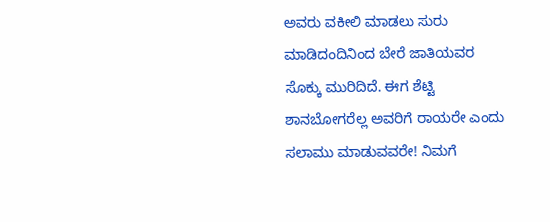ಅವರು ವಕೀಲಿ ಮಾಡಲು ಸುರು ಮಾಡಿದಂದಿನಿಂದ ಬೇರೆ ಜಾತಿಯವರ ಸೊಕ್ಕು ಮುರಿದಿದೆ. ಈಗ ಶೆಟ್ಟಿ ಶಾನಬೋಗರೆಲ್ಲ ಅವರಿಗೆ ರಾಯರೇ ಎಂದು ಸಲಾಮು ಮಾಡುವವರೇ! ನಿಮಗೆ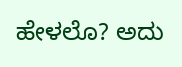ಹೇಳಲೊ? ಅದು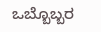ಒಬ್ಬೊಬ್ಬರ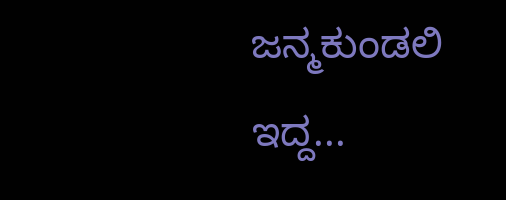ಜನ್ಮಕುಂಡಲಿ ಇದ್ದ...